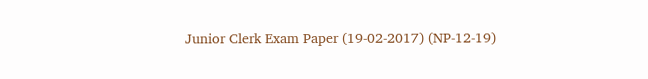Junior Clerk Exam Paper (19-02-2017) (NP-12-19)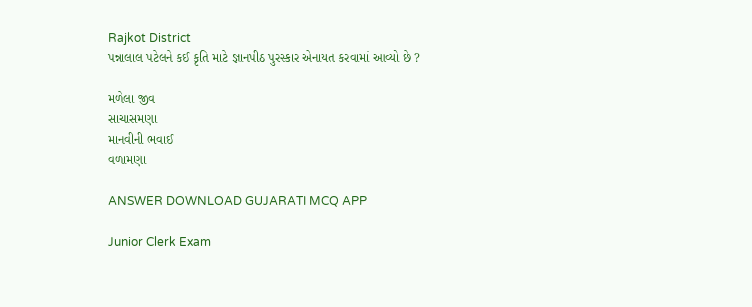Rajkot District
પન્નાલાલ પટેલને કઈ કૃતિ માટે જ્ઞાનપીઠ પુરસ્કાર એનાયત કરવામાં આવ્યો છે ?

મળેલા જીવ
સાચાસમણા
માનવીની ભવાઈ
વળામણા

ANSWER DOWNLOAD GUJARATI MCQ APP

Junior Clerk Exam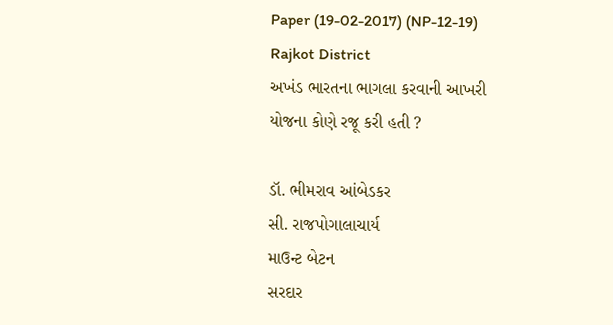Paper (19-02-2017) (NP-12-19) Rajkot District
અખંડ ભારતના ભાગલા કરવાની આખરી યોજના કોણે રજૂ કરી હતી ?

ડૉ. ભીમરાવ આંબેડકર
સી. રાજપોગાલાચાર્ય
માઉન્ટ બેટન
સરદાર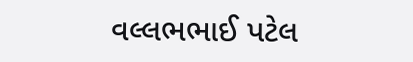વલ્લભભાઈ પટેલ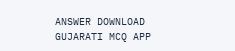ANSWER DOWNLOAD GUJARATI MCQ APP